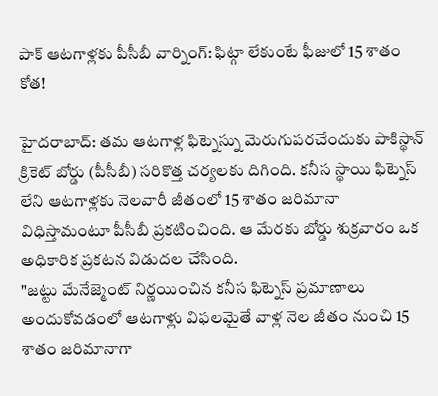పాక్ ఆటగాళ్లకు పీసీబీ వార్నింగ్: ఫిట్గా లేకుంటే ఫీజులో 15 శాతం కోత!

హైదరాబాద్: తమ ఆటగాళ్ల ఫిట్నెస్ను మెరుగుపరచేందుకు పాకిస్థాన్ క్రికెట్ బోర్డు (పీసీబీ) సరికొత్త చర్యలకు దిగింది. కనీస స్థాయి ఫిట్నెస్ లేని ఆటగాళ్లకు నెలవారీ జీతంలో 15 శాతం జరిమానా విధిస్తామంటూ పీసీబీ ప్రకటించింది. ఆ మేరకు బోర్డు శుక్రవారం ఒక అధికారిక ప్రకటన విడుదల చేసింది.
"జట్టు మేనేజ్మెంట్ నిర్ణయించిన కనీస ఫిట్నెస్ ప్రమాణాలు అందుకోవడంలో ఆటగాళ్లు విఫలమైతే వాళ్ల నెల జీతం నుంచి 15 శాతం జరిమానాగా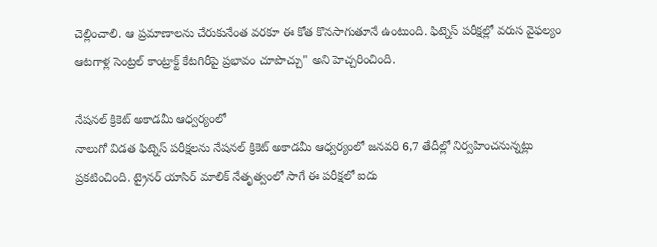చెల్లించాలి. ఆ ప్రమాణాలను చేరుకునేంత వరకూ ఈ కోత కొనసాగుతూనే ఉంటుంది. ఫిట్నెస్ పరీక్షల్లో వరుస వైఫల్యం ఆటగాళ్ల సెంట్రల్ కాంట్రాక్ట్ కేటగిరీపై ప్రభావం చూపొచ్చు" అని హెచ్చరించింది.

నేషనల్ క్రికెట్ అకాడమీ ఆధ్వర్యంలో
నాలుగో విడత ఫిట్నెస్ పరీక్షలను నేషనల్ క్రికెట్ అకాడమీ ఆధ్వర్యంలో జనవరి 6,7 తేదీల్లో నిర్వహించనున్నట్లు ప్రకటించింది. ట్రైనర్ యాసిర్ మాలిక్ నేతృత్వంలో సాగే ఈ పరీక్షలో ఐదు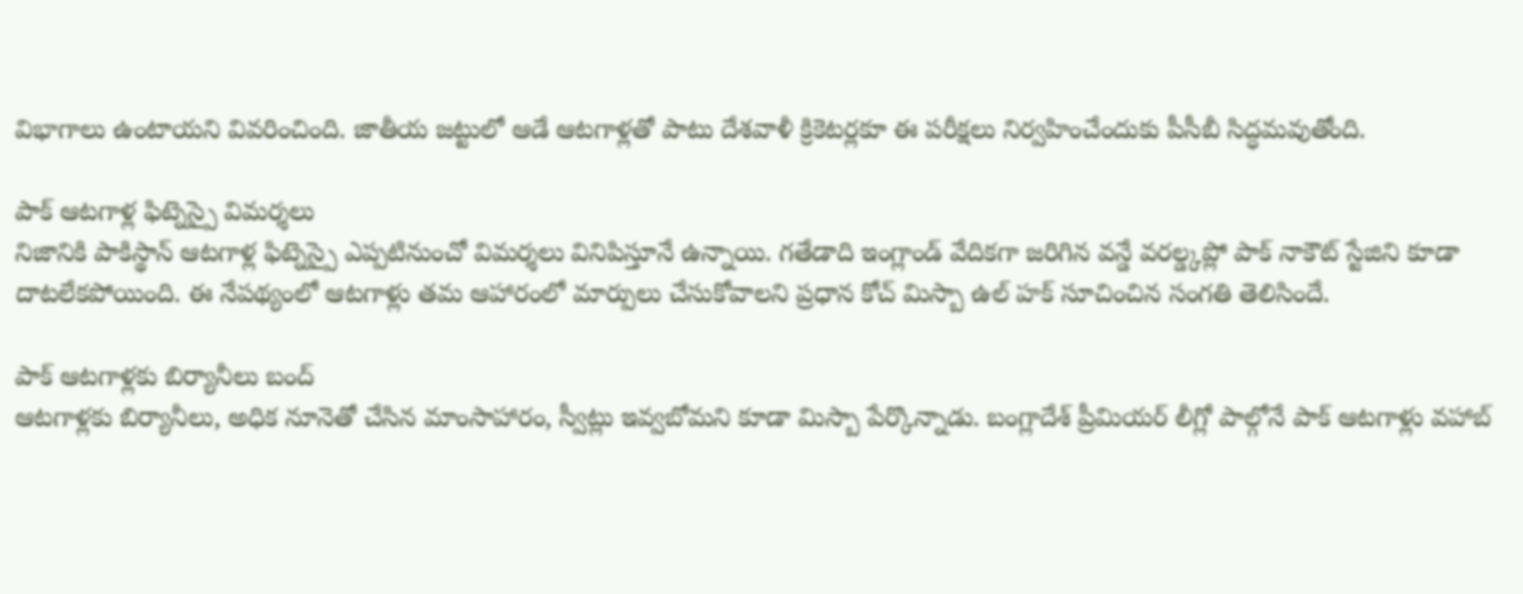విభాగాలు ఉంటాయని వివరించింది. జాతీయ జట్టులో ఆడే ఆటగాళ్లతో పాటు దేశవాళీ క్రికెటర్లకూ ఈ పరీక్షలు నిర్వహించేందుకు పీసీబీ సిద్ధమవుతోంది.

పాక్ ఆటగాళ్ల ఫిట్నెస్పై విమర్శలు
నిజానికి పాకిస్థాన్ ఆటగాళ్ల ఫిట్నెస్పై ఎప్పటినుంచో విమర్శలు వినిపిస్తూనే ఉన్నాయి. గతేడాది ఇంగ్లాండ్ వేదికగా జరిగిన వన్డే వరల్డ్కప్లో పాక్ నాకౌట్ స్టేజిని కూడా దాటలేకపోయింది. ఈ నేపథ్యంలో ఆటగాళ్లు తమ ఆహారంలో మార్పులు చేసుకోవాలని ప్రధాన కోచ్ మిస్బా ఉల్ హక్ సూచించిన సంగతి తెలిసిందే.

పాక్ ఆటగాళ్లకు బిర్యానీలు బంద్
ఆటగాళ్లకు బిర్యానీలు, అధిక నూనెతో చేసిన మాంసాహారం, స్వీట్లు ఇవ్వబోమని కూడా మిస్బా పేర్కొన్నాడు. బంగ్లాదేశ్ ప్రీమియర్ లీగ్లో పాల్గోనే పాక్ ఆటగాళ్లు వహాబ్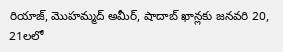రియాజ్, మొహమ్మద్ అమీర్, షాదాబ్ ఖాన్లకు జనవరి 20, 21లలో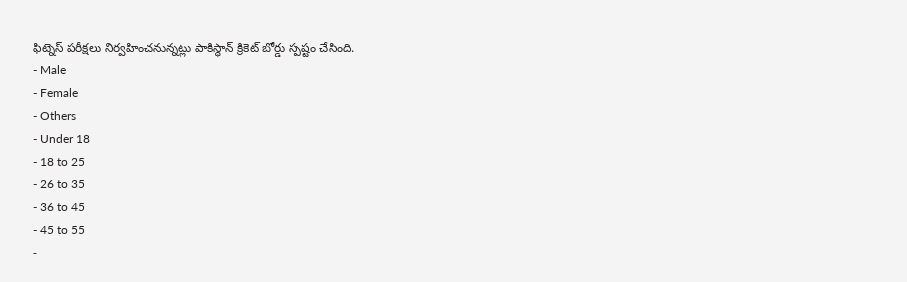ఫిట్నెస్ పరీక్షలు నిర్వహించనున్నట్లు పాకిస్థాన్ క్రికెట్ బోర్డు స్పష్టం చేసింది.
- Male
- Female
- Others
- Under 18
- 18 to 25
- 26 to 35
- 36 to 45
- 45 to 55
-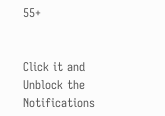55+


Click it and Unblock the Notifications